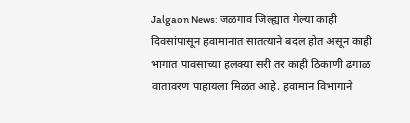Jalgaon News: जळगाव जिल्ह्यात गेल्या काही दिवसांपासून हवामानात सातत्याने बदल होत असून काही भागात पावसाच्या हलक्या सरी तर काही ठिकाणी ढगाळ वातावरण पाहायला मिळत आहे. हवामान विभागाने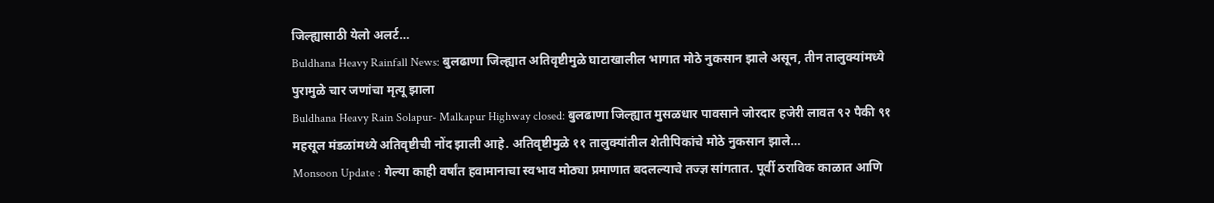जिल्ह्यासाठी येलो अलर्ट…
Buldhana Heavy Rainfall News: बुलढाणा जिल्ह्यात अतिवृष्टीमुळे घाटाखालील भागात मोठे नुकसान झाले असून, तीन तालुक्यांमध्ये पुरामुळे चार जणांचा मृत्यू झाला
Buldhana Heavy Rain Solapur- Malkapur Highway closed: बुलढाणा जिल्ह्यात मुसळधार पावसाने जोरदार हजेरी लावत ९२ पैकी ९१ महसूल मंडळांमध्ये अतिवृष्टीची नोंद झाली आहे. अतिवृष्टीमुळे ११ तालुक्यांतील शेतीपिकांचे मोठे नुकसान झाले…
Monsoon Update : गेल्या काही वर्षांत हवामानाचा स्वभाव मोठ्या प्रमाणात बदलल्याचे तज्ज्ञ सांगतात. पूर्वी ठराविक काळात आणि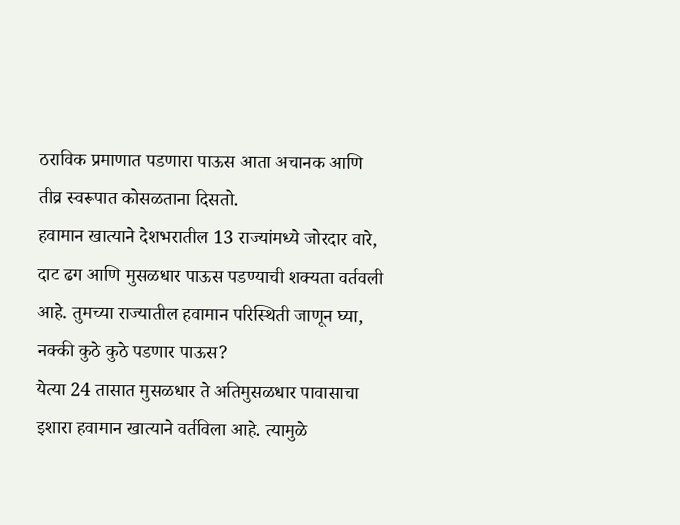ठराविक प्रमाणात पडणारा पाऊस आता अचानक आणि तीव्र स्वरूपात कोसळताना दिसतो.
हवामान खात्याने देशभरातील 13 राज्यांमध्ये जोरदार वारे, दाट ढग आणि मुसळधार पाऊस पडण्याची शक्यता वर्तवली आहे. तुमच्या राज्यातील हवामान परिस्थिती जाणून घ्या, नक्की कुठे कुठे पडणार पाऊस?
येत्या 24 तासात मुसळधार ते अतिमुसळधार पावासाचा इशारा हवामान खात्याने वर्तविला आहे. त्यामुळे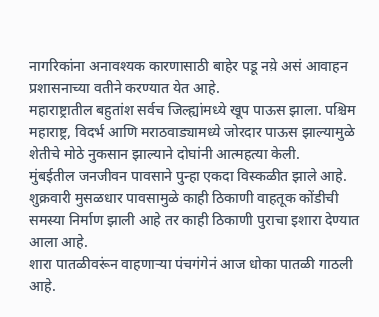नागरिकांना अनावश्यक कारणासाठी बाहेर पडू नय़े असं आवाहन प्रशासनाच्या वतीने करण्यात येत आहे.
महाराष्ट्रातील बहुतांश सर्वच जिल्ह्यांमध्ये खूप पाऊस झाला. पश्चिम महाराष्ट्र, विदर्भ आणि मराठवाड्यामध्ये जोरदार पाऊस झाल्यामुळे शेतीचे मोठे नुकसान झाल्याने दोघांनी आत्महत्या केली.
मुंबईतील जनजीवन पावसाने पुन्हा एकदा विस्कळीत झाले आहे. शुक्रवारी मुसळधार पावसामुळे काही ठिकाणी वाहतूक कोंडीची समस्या निर्माण झाली आहे तर काही ठिकाणी पुराचा इशारा देण्यात आला आहे.
शारा पातळीवरूंन वाहणाऱ्या पंचगंगेनं आज धोका पातळी गाठली आहे.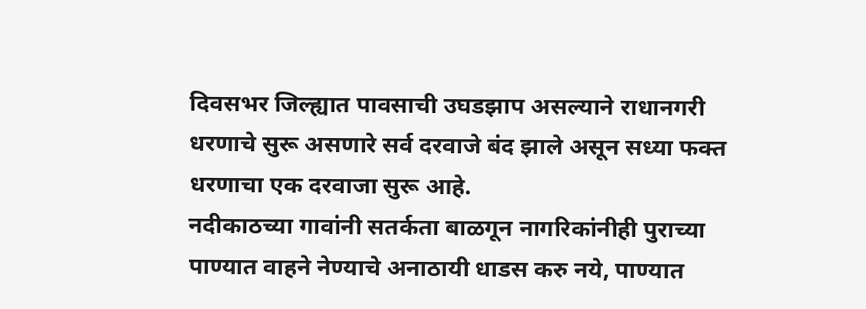दिवसभर जिल्ह्यात पावसाची उघडझाप असल्याने राधानगरी धरणाचे सुरू असणारे सर्व दरवाजे बंद झाले असून सध्या फक्त धरणाचा एक दरवाजा सुरू आहे.
नदीकाठच्या गावांनी सतर्कता बाळगून नागरिकांनीही पुराच्या पाण्यात वाहने नेण्याचे अनाठायी धाडस करु नये, पाण्यात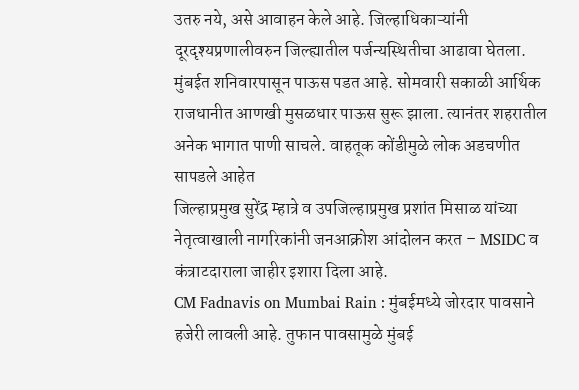उतरु नये, असे आवाहन केले आहे. जिल्हाधिकाऱ्यांनी दूरदृश्यप्रणालीवरुन जिल्ह्यातील पर्जन्यस्थितीचा आढावा घेतला.
मुंबईत शनिवारपासून पाऊस पडत आहे. सोमवारी सकाळी आर्थिक राजधानीत आणखी मुसळधार पाऊस सुरू झाला. त्यानंतर शहरातील अनेक भागात पाणी साचले. वाहतूक कोंडीमुळे लोक अडचणीत सापडले आहेत
जिल्हाप्रमुख सुरेंद्र म्हात्रे व उपजिल्हाप्रमुख प्रशांत मिसाळ यांच्या नेतृत्वाखाली नागरिकांनी जनआक्रोश आंदोलन करत – MSIDC व कंत्राटदाराला जाहीर इशारा दिला आहे.
CM Fadnavis on Mumbai Rain : मुंबईमध्ये जोरदार पावसाने हजेरी लावली आहे. तुफान पावसामुळे मुंबई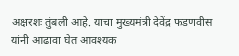अक्षरशः तुंबली आहे. याचा मुख्यमंत्री देवेंद्र फडणवीस यांनी आढावा घेत आवश्यक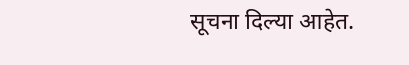सूचना दिल्या आहेत.